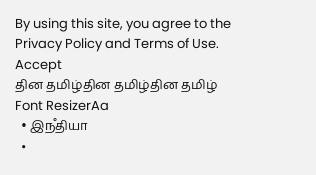By using this site, you agree to the Privacy Policy and Terms of Use.
Accept
தின தமிழ்தின தமிழ்தின தமிழ்
Font ResizerAa
  • இநஂதியா
  •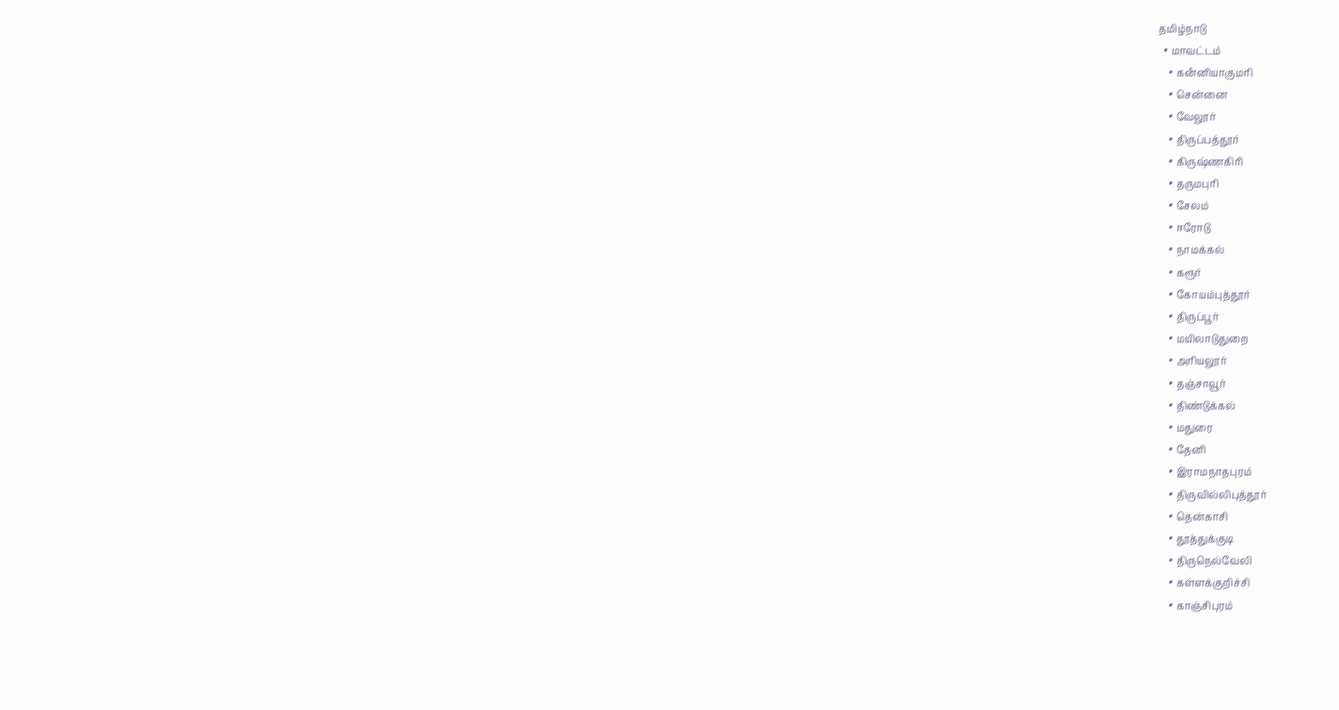தமிழ்நாடு
  • மாவட்டம்
    • கனஂனியாகுமரி
    • சென்னை
    • வேலூர்
    • திருப்பத்தூர்
    • கிருஷ்ணகிரி
    • தருமபுரி
    • சேலம்
    • ஈரோடு
    • நாமக்கல்
    • கரூர்
    • கோயம்புத்தூர்
    • திருப்பூர்
    • மயிலாடுதுறை
    • அரியலூர்
    • தஞ்சாவூர்
    • திண்டுக்கல்
    • மதுரை
    • தேனி
    • இராமநாதபுரம்
    • திருவில்லிபுத்தூர்
    • தென்காசி
    • தூத்துக்குடி
    • திருநெல்வேலி
    • கள்ளக்குறிச்சி
    • காஞ்சிபுரம்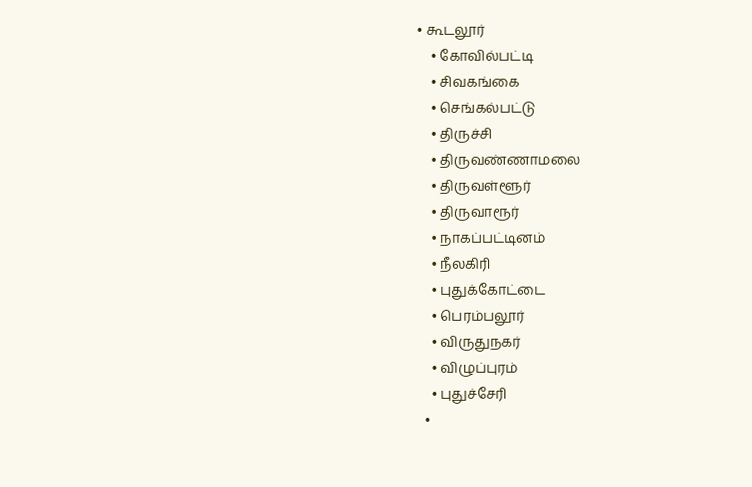• கூடலூர்
    • கோவில்பட்டி
    • சிவகங்கை
    • செங்கல்பட்டு
    • திருச்சி
    • திருவண்ணாமலை
    • திருவள்ளூர்
    • திருவாரூர்
    • நாகப்பட்டினம்
    • நீலகிரி
    • புதுக்கோட்டை
    • பெரம்பலூர்
    • விருதுநகர்
    • விழுப்புரம்
    • புதுச்சேரி
  •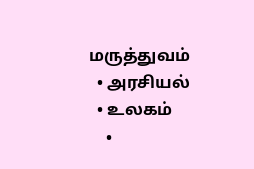மருத்துவம்
  • அரசியல்
  • உலகம்
    •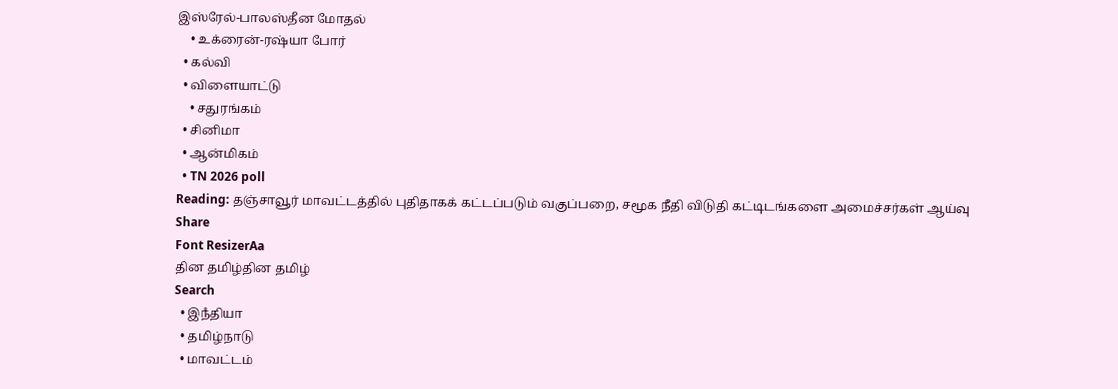இஸ்ரேல்-பாலஸ்தீன மோதல்
    • உக்ரைன்-ரஷ்யா போர்
  • கல்வி
  • விளையாட்டு
    • சதுரங்கம்
  • சினிமா
  • ஆன்மிகம்
  • TN 2026 poll
Reading: தஞ்சாவூர் மாவட்டத்தில் புதிதாகக் கட்டப்படும் வகுப்பறை, சமூக நீதி விடுதி கட்டிடங்களை அமைச்சர்கள் ஆய்வு
Share
Font ResizerAa
தின தமிழ்தின தமிழ்
Search
  • இநஂதியா
  • தமிழ்நாடு
  • மாவட்டம்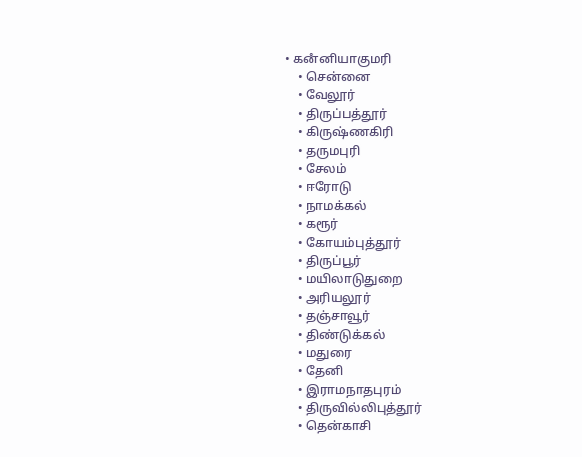• கனஂனியாகுமரி
    • சென்னை
    • வேலூர்
    • திருப்பத்தூர்
    • கிருஷ்ணகிரி
    • தருமபுரி
    • சேலம்
    • ஈரோடு
    • நாமக்கல்
    • கரூர்
    • கோயம்புத்தூர்
    • திருப்பூர்
    • மயிலாடுதுறை
    • அரியலூர்
    • தஞ்சாவூர்
    • திண்டுக்கல்
    • மதுரை
    • தேனி
    • இராமநாதபுரம்
    • திருவில்லிபுத்தூர்
    • தென்காசி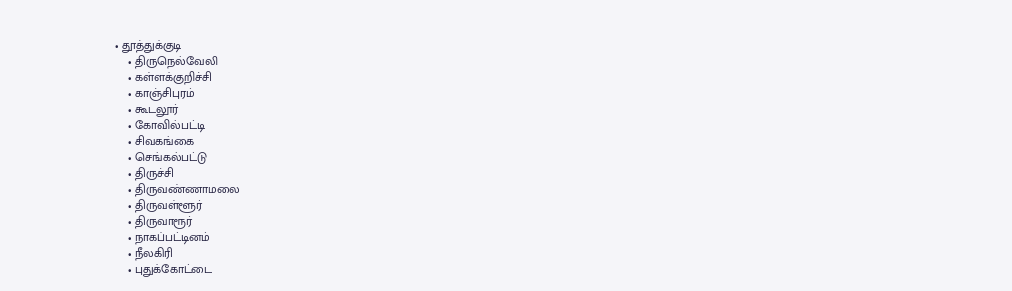• தூத்துக்குடி
    • திருநெல்வேலி
    • கள்ளக்குறிச்சி
    • காஞ்சிபுரம்
    • கூடலூர்
    • கோவில்பட்டி
    • சிவகங்கை
    • செங்கல்பட்டு
    • திருச்சி
    • திருவண்ணாமலை
    • திருவள்ளூர்
    • திருவாரூர்
    • நாகப்பட்டினம்
    • நீலகிரி
    • புதுக்கோட்டை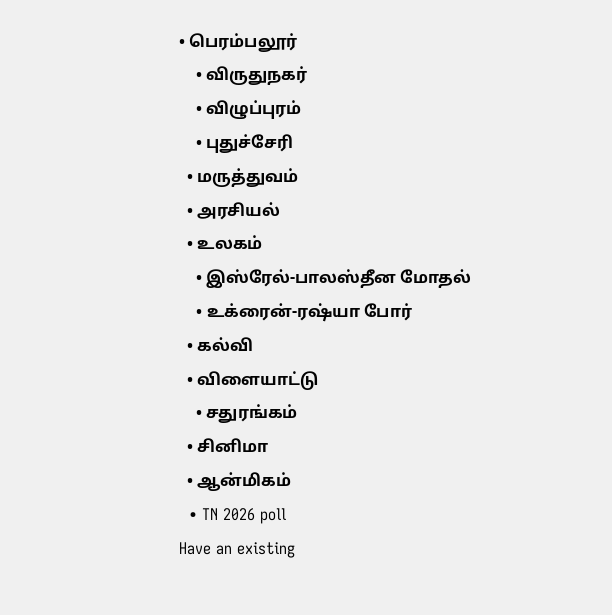• பெரம்பலூர்
    • விருதுநகர்
    • விழுப்புரம்
    • புதுச்சேரி
  • மருத்துவம்
  • அரசியல்
  • உலகம்
    • இஸ்ரேல்-பாலஸ்தீன மோதல்
    • உக்ரைன்-ரஷ்யா போர்
  • கல்வி
  • விளையாட்டு
    • சதுரங்கம்
  • சினிமா
  • ஆன்மிகம்
  • TN 2026 poll
Have an existing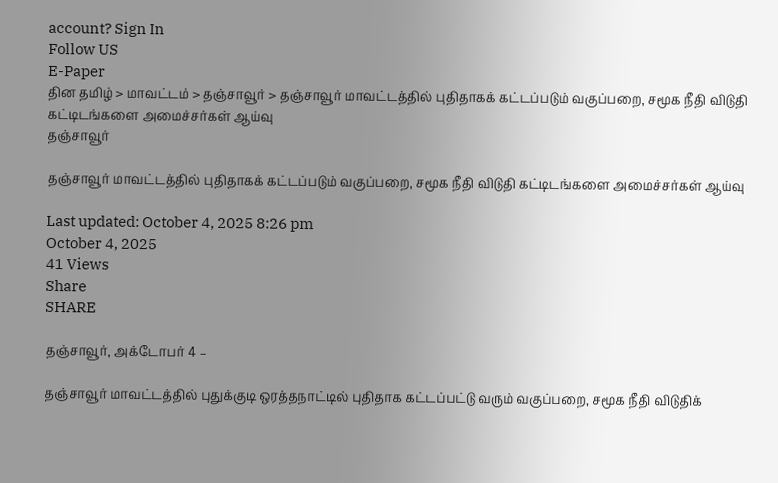account? Sign In
Follow US
E-Paper
தின தமிழ் > மாவட்டம் > தஞ்சாவூர் > தஞ்சாவூர் மாவட்டத்தில் புதிதாகக் கட்டப்படும் வகுப்பறை, சமூக நீதி விடுதி கட்டிடங்களை அமைச்சர்கள் ஆய்வு
தஞ்சாவூர்

தஞ்சாவூர் மாவட்டத்தில் புதிதாகக் கட்டப்படும் வகுப்பறை, சமூக நீதி விடுதி கட்டிடங்களை அமைச்சர்கள் ஆய்வு

Last updated: October 4, 2025 8:26 pm
October 4, 2025
41 Views
Share
SHARE

தஞ்சாவூர், அக்டோபர் 4 –

தஞ்சாவூர் மாவட்டத்தில் புதுக்குடி ஒரத்தநாட்டில் புதிதாக கட்டப்பட்டு வரும் வகுப்பறை, சமூக நீதி விடுதிக்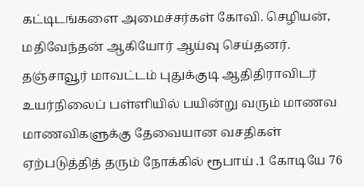கட்டிடங்களை அமைச்சர்கள் கோவி. செழியன், மதிவேந்தன் ஆகியோர் ஆய்வு செய்தனர். தஞ்சாவூர் மாவட்டம் புதுக்குடி ஆதிதிராவிடர் உயர்நிலைப் பள்ளியில் பயின்று வரும் மாணவ மாணவிகளுக்கு தேவையான வசதிகள் ஏற்படுத்தித் தரும் நோக்கில் ரூபாய் .1 கோடியே 76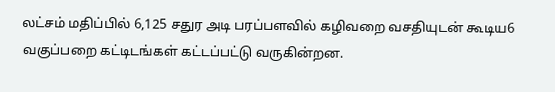லட்சம் மதிப்பில் 6,125 சதுர அடி பரப்பளவில் கழிவறை வசதியுடன் கூடிய6 வகுப்பறை கட்டிடங்கள் கட்டப்பட்டு வருகின்றன.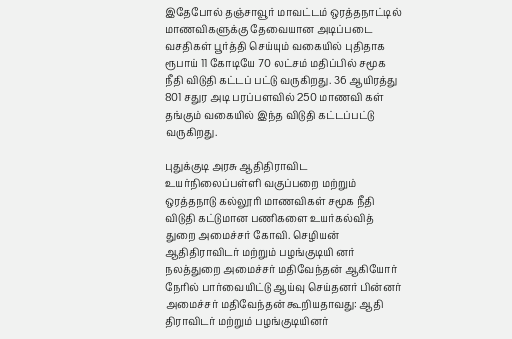இதேபோல் தஞ்சாவூர் மாவட்டம் ஒரத்தநாட்டில் மாணவிகளுக்கு தேவையான அடிப்படை வசதிகள் பூர்த்தி செய்யும் வகையில் புதிதாக ரூபாய் 11 கோடியே 70 லட்சம் மதிப்பில் சமூக நீதி விடுதி கட்டப் பட்டு வருகிறது. 36 ஆயிரத்து 801 சதுர அடி பரப்பளவில் 250 மாணவி கள் தங்கும் வகையில் இந்த விடுதி கட்டப்பட்டு வருகிறது.

புதுக்குடி அரசு ஆதிதிராவிட உயர்நிலைப்பள்ளி வகுப்பறை மற்றும் ஒரத்தநாடு கல்லூரி மாணவிகள் சமூக நீதி விடுதி கட்டுமான பணிகளை உயர்கல்வித் துறை அமைச்சர் கோவி. செழியன் ஆதிதிராவிடர் மற்றும் பழங்குடியி னர் நலத்துறை அமைச்சர் மதிவேந்தன் ஆகியோர் நேரில் பார்வையிட்டு ஆய்வு செய்தனர் பின்னர் அமைச்சர் மதிவேந்தன் கூறியதாவது: ஆதி திராவிடர் மற்றும் பழங்குடியினர்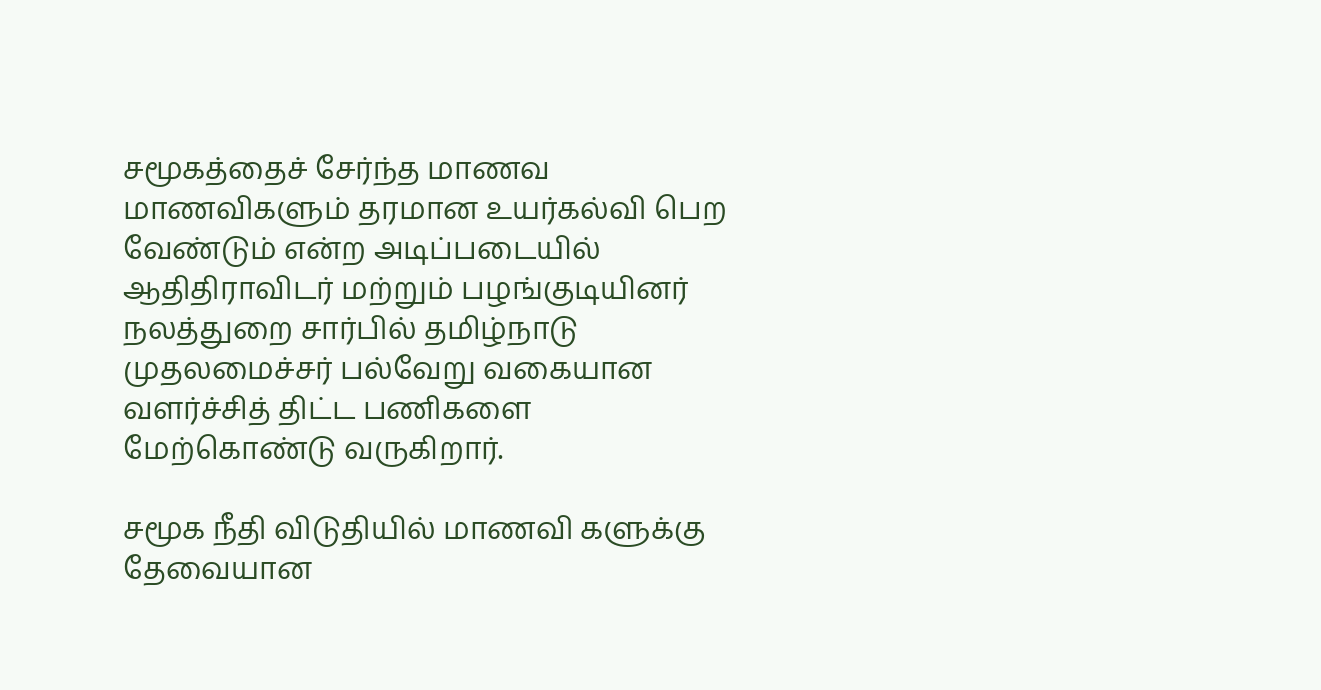சமூகத்தைச் சேர்ந்த மாணவ மாணவிகளும் தரமான உயர்கல்வி பெற வேண்டும் என்ற அடிப்படையில் ஆதிதிராவிடர் மற்றும் பழங்குடியினர் நலத்துறை சார்பில் தமிழ்நாடு முதலமைச்சர் பல்வேறு வகையான வளர்ச்சித் திட்ட பணிகளை மேற்கொண்டு வருகிறார்.

சமூக நீதி விடுதியில் மாணவி களுக்கு தேவையான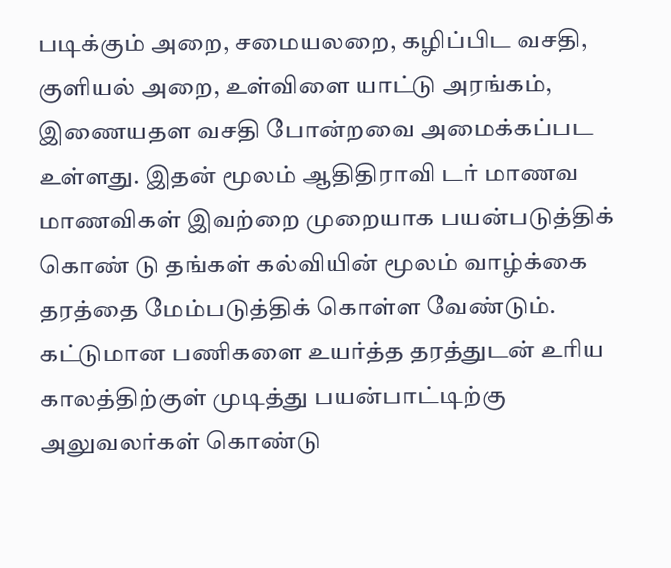படிக்கும் அறை, சமையலறை, கழிப்பிட வசதி, குளியல் அறை, உள்விளை யாட்டு அரங்கம், இணையதள வசதி போன்றவை அமைக்கப்பட உள்ளது. இதன் மூலம் ஆதிதிராவி டர் மாணவ மாணவிகள் இவற்றை முறையாக பயன்படுத்திக் கொண் டு தங்கள் கல்வியின் மூலம் வாழ்க்கை தரத்தை மேம்படுத்திக் கொள்ள வேண்டும். கட்டுமான பணிகளை உயர்த்த தரத்துடன் உரிய காலத்திற்குள் முடித்து பயன்பாட்டிற்கு அலுவலர்கள் கொண்டு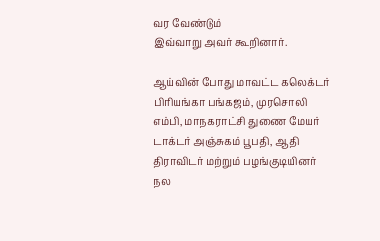வர வேண்டும்
இவ்வாறு அவர் கூறினார்.

ஆய்வின் போது மாவட்ட கலெக்டர் பிரியங்கா பங்கஜம், முரசொலி எம்பி, மாநகராட்சி துணை மேயர் டாக்டர் அஞ்சுகம் பூபதி, ஆதி திராவிடர் மற்றும் பழங்குடியினர் நல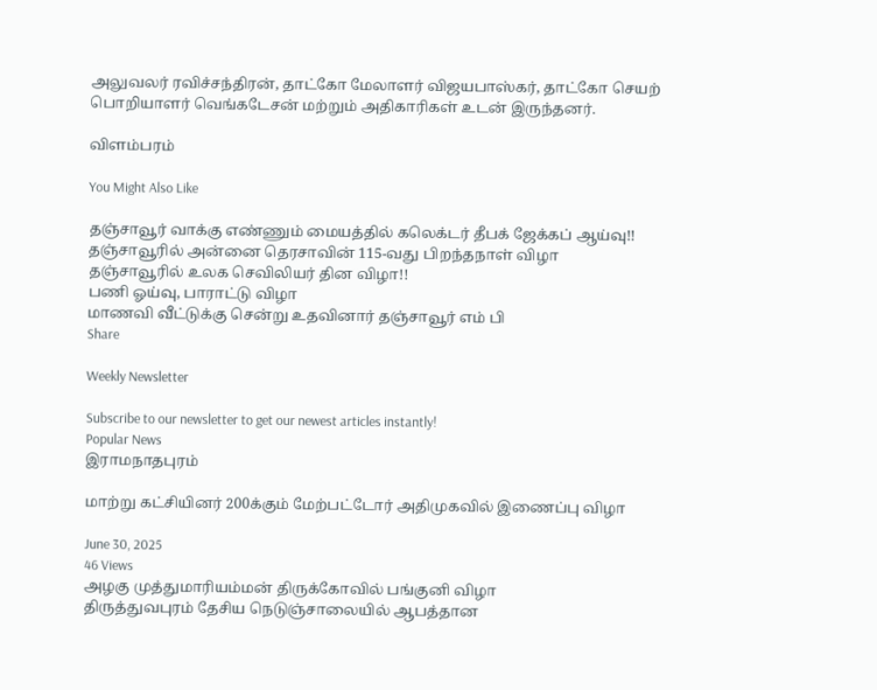அலுவலர் ரவிச்சந்திரன், தாட்கோ மேலாளர் விஜயபாஸ்கர், தாட்கோ செயற் பொறியாளர் வெங்கடேசன் மற்றும் அதிகாரிகள் உடன் இருந்தனர்.

விளம்பரம்

You Might Also Like

தஞ்சாவூர் வாக்கு எண்ணும் மையத்தில் கலெக்டர் தீபக் ஜேக்கப் ஆய்வு!!
தஞ்சாவூரில் அன்னை தெரசாவின் 115-வது பிறந்தநாள் விழா
தஞ்சாவூரில் உலக செவிலியர் தின விழா!!
பணி ஓய்வு, பாராட்டு விழா
மாணவி வீட்டுக்கு சென்று உதவினார் தஞ்சாவூர் எம் பி
Share

Weekly Newsletter

Subscribe to our newsletter to get our newest articles instantly!
Popular News
இராமநாதபுரம்

மாற்று கட்சியினர் 200க்கும் மேற்பட்டோர் அதிமுகவில் இணைப்பு விழா

June 30, 2025
46 Views
அழகு முத்துமாரியம்மன் திருக்கோவில் பங்குனி விழா
திருத்துவபுரம் தேசிய நெடுஞ்சாலையில் ஆபத்தான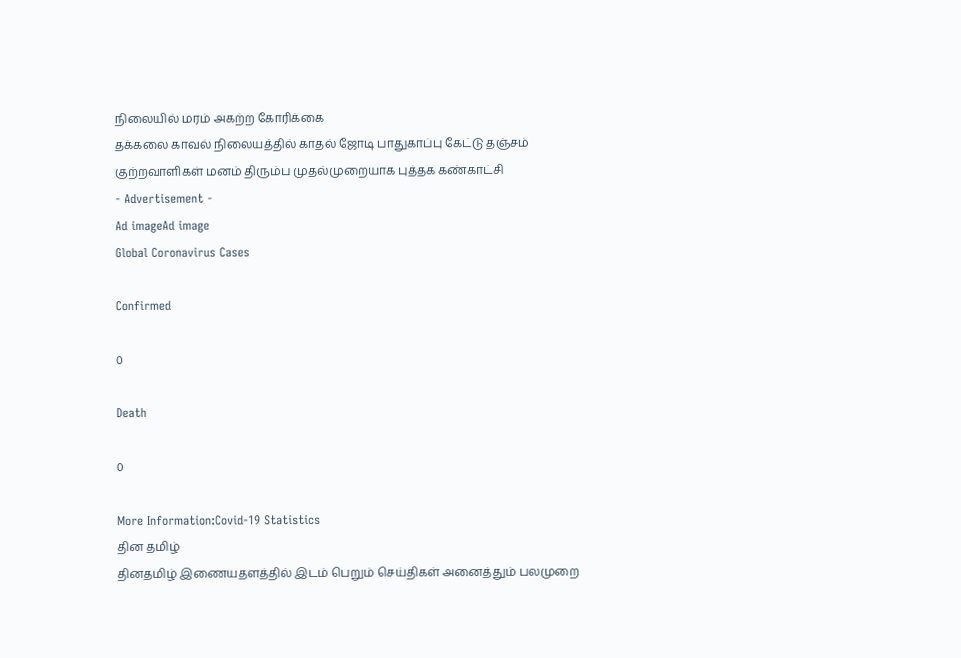நிலையில் மரம் அகற்ற கோரிக்கை
தக்கலை காவல் நிலையத்தில் காதல் ஜோடி பாதுகாப்பு கேட்டு தஞ்சம்
குற்றவாளிகள் மனம் திரும்ப முதல்முறையாக புத்தக கண்காட்சி
- Advertisement -
Ad imageAd image
Global Coronavirus Cases

Confirmed

0

Death

0

More Information:Covid-19 Statistics
தின தமிழ்
தினதமிழ் இணையதளத்தில் இடம் பெறும் செய்திகள் அனைத்தும் பலமுறை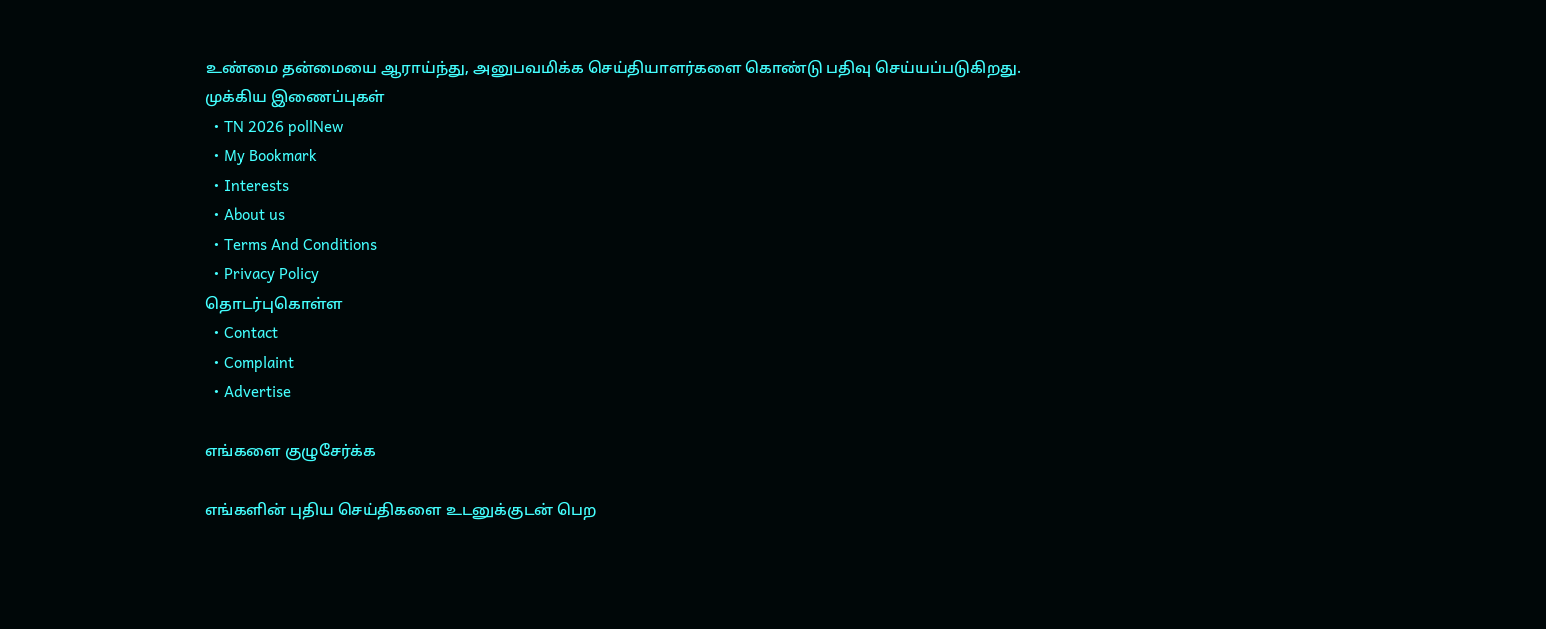உண்மை தன்மையை ஆராய்ந்து, அனுபவமிக்க செய்தியாளர்களை கொண்டு பதிவு செய்யப்படுகிறது.
முக்கிய இணைப்புகள்
  • TN 2026 pollNew
  • My Bookmark
  • Interests
  • About us
  • Terms And Conditions
  • Privacy Policy
தொடர்புகொள்ள
  • Contact
  • Complaint
  • Advertise

எங்களை குழுசேர்க்க

எங்களின் புதிய செய்திகளை உடனுக்குடன் பெற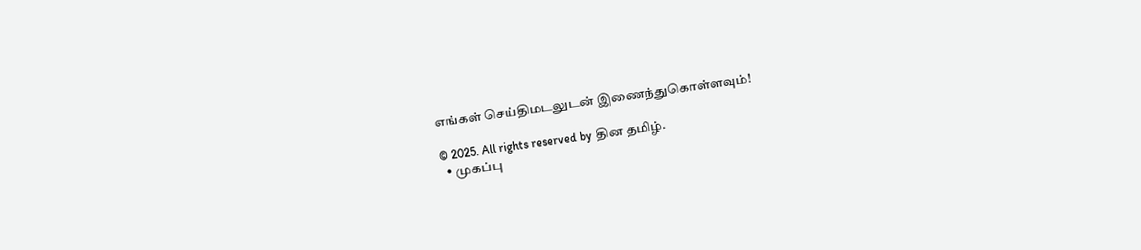எங்கள் செய்திமடலுடன் இணைந்துகொள்ளவும்!

© 2025. All rights reserved by தின தமிழ்.
  • முகப்பு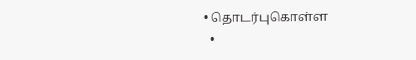• தொடர்புகொள்ள
  •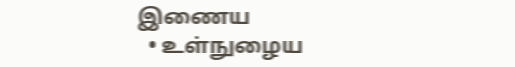இணைய
  • உள்நுழைய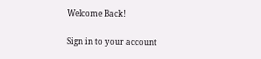Welcome Back!

Sign in to your account